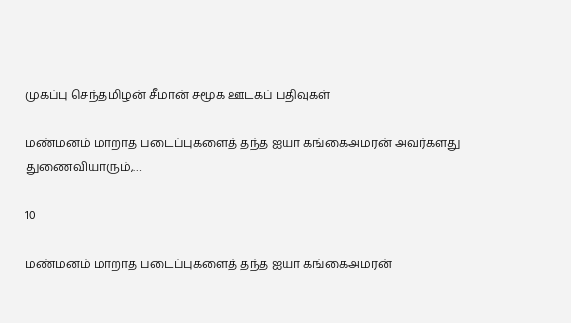முகப்பு செந்தமிழன் சீமான் சமூக ஊடகப் பதிவுகள்

மண்மனம் மாறாத படைப்புகளைத் தந்த ஐயா கங்கைஅமரன் அவர்களது துணைவியாரும்,…

10

மண்மனம் மாறாத படைப்புகளைத் தந்த ஐயா கங்கைஅமரன்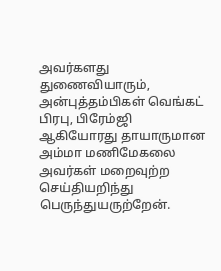அவர்களது துணைவியாரும், அன்புத்தம்பிகள் வெங்கட் பிரபு, பிரேம்ஜி ஆகியோரது தாயாருமான அம்மா மணிமேகலை அவர்கள் மறைவுற்ற செய்தியறிந்து பெருந்துயருற்றேன்.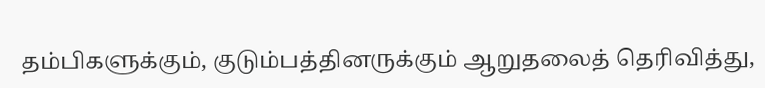தம்பிகளுக்கும், குடும்பத்தினருக்கும் ஆறுதலைத் தெரிவித்து,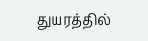துயரத்தில்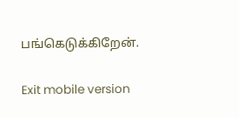பங்கெடுக்கிறேன்.

Exit mobile version